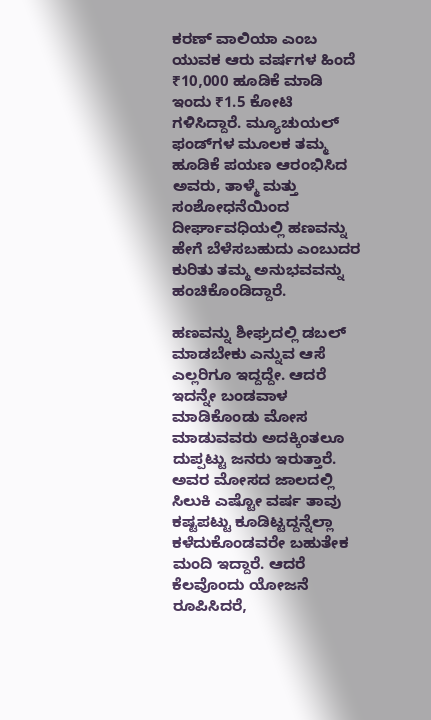ಕರಣ್ ವಾಲಿಯಾ ಎಂಬ ಯುವಕ ಆರು ವರ್ಷಗಳ ಹಿಂದೆ ₹10,000 ಹೂಡಿಕೆ ಮಾಡಿ ಇಂದು ₹1.5 ಕೋಟಿ ಗಳಿಸಿದ್ದಾರೆ. ಮ್ಯೂಚುಯಲ್ ಫಂಡ್‌ಗಳ ಮೂಲಕ ತಮ್ಮ ಹೂಡಿಕೆ ಪಯಣ ಆರಂಭಿಸಿದ ಅವರು, ತಾಳ್ಮೆ ಮತ್ತು ಸಂಶೋಧನೆಯಿಂದ ದೀರ್ಘಾವಧಿಯಲ್ಲಿ ಹಣವನ್ನು ಹೇಗೆ ಬೆಳೆಸಬಹುದು ಎಂಬುದರ ಕುರಿತು ತಮ್ಮ ಅನುಭವವನ್ನು ಹಂಚಿಕೊಂಡಿದ್ದಾರೆ.

ಹಣವನ್ನು ಶೀಘ್ರದಲ್ಲಿ ಡಬಲ್ ಮಾಡಬೇಕು ಎನ್ನುವ ಆಸೆ ಎಲ್ಲರಿಗೂ ಇದ್ದದ್ದೇ. ಆದರೆ ಇದನ್ನೇ ಬಂಡವಾಳ ಮಾಡಿಕೊಂಡು ಮೋಸ ಮಾಡುವವರು ಅದಕ್ಕಿಂತಲೂ ದುಪ್ಪಟ್ಟು ಜನರು ಇರುತ್ತಾರೆ. ಅವರ ಮೋಸದ ಜಾಲದಲ್ಲಿ ಸಿಲುಕಿ ಎಷ್ಟೋ ವರ್ಷ ತಾವು ಕಷ್ಟಪಟ್ಟು ಕೂಡಿಟ್ಟದ್ದನ್ನೆಲ್ಲಾ ಕಳೆದುಕೊಂಡವರೇ ಬಹುತೇಕ ಮಂದಿ ಇದ್ದಾರೆ. ಆದರೆ ಕೆಲವೊಂದು ಯೋಜನೆ ರೂಪಿಸಿದರೆ,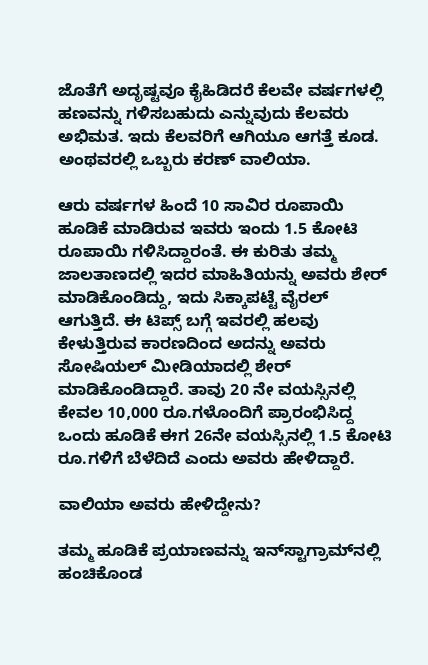ಜೊತೆಗೆ ಅದೃಷ್ಟವೂ ಕೈಹಿಡಿದರೆ ಕೆಲವೇ ವರ್ಷಗಳಲ್ಲಿ ಹಣವನ್ನು ಗಳಿಸಬಹುದು ಎನ್ನುವುದು ಕೆಲವರು ಅಭಿಮತ. ಇದು ಕೆಲವರಿಗೆ ಆಗಿಯೂ ಆಗತ್ತೆ ಕೂಡ. ಅಂಥವರಲ್ಲಿ ಒಬ್ಬರು ಕರಣ್ ವಾಲಿಯಾ.

ಆರು ವರ್ಷಗಳ ಹಿಂದೆ 10 ಸಾವಿರ ರೂಪಾಯಿ ಹೂಡಿಕೆ ಮಾಡಿರುವ ಇವರು ಇಂದು 1.5 ಕೋಟಿ ರೂಪಾಯಿ ಗಳಿಸಿದ್ದಾರಂತೆ. ಈ ಕುರಿತು ತಮ್ಮ ಜಾಲತಾಣದಲ್ಲಿ ಇದರ ಮಾಹಿತಿಯನ್ನು ಅವರು ಶೇರ್ ಮಾಡಿಕೊಂಡಿದ್ದು, ಇದು ಸಿಕ್ಕಾಪಟ್ಟೆ ವೈರಲ್ ಆಗುತ್ತಿದೆ. ಈ ಟಿಪ್ಸ್ ಬಗ್ಗೆ ಇವರಲ್ಲಿ ಹಲವು ಕೇಳುತ್ತಿರುವ ಕಾರಣದಿಂದ ಅದನ್ನು ಅವರು ಸೋಷಿಯಲ್ ಮೀಡಿಯಾದಲ್ಲಿ ಶೇರ್ ಮಾಡಿಕೊಂಡಿದ್ದಾರೆ. ತಾವು 20 ನೇ ವಯಸ್ಸಿನಲ್ಲಿ ಕೇವಲ 10,000 ರೂ.ಗಳೊಂದಿಗೆ ಪ್ರಾರಂಭಿಸಿದ್ದ ಒಂದು ಹೂಡಿಕೆ ಈಗ 26ನೇ ವಯಸ್ಸಿನಲ್ಲಿ 1.5 ಕೋಟಿ ರೂ.ಗಳಿಗೆ ಬೆಳೆದಿದೆ ಎಂದು ಅವರು ಹೇಳಿದ್ದಾರೆ.

ವಾಲಿಯಾ ಅವರು ಹೇಳಿದ್ದೇನು?

ತಮ್ಮ ಹೂಡಿಕೆ ಪ್ರಯಾಣವನ್ನು ಇನ್‌ಸ್ಟಾಗ್ರಾಮ್‌ನಲ್ಲಿ ಹಂಚಿಕೊಂಡ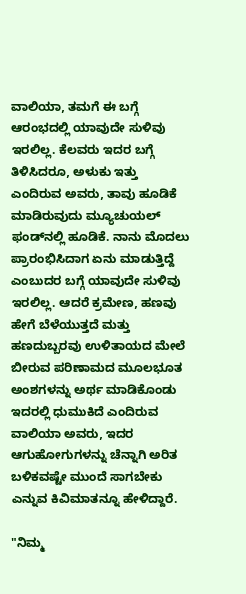ವಾಲಿಯಾ, ತಮಗೆ ಈ ಬಗ್ಗೆ ಆರಂಭದಲ್ಲಿ ಯಾವುದೇ ಸುಳಿವು ಇರಲಿಲ್ಲ. ಕೆಲವರು ಇದರ ಬಗ್ಗೆ ತಿಳಿಸಿದರೂ, ಅಳುಕು ಇತ್ತು ಎಂದಿರುವ ಅವರು, ತಾವು ಹೂಡಿಕೆ ಮಾಡಿರುವುದು ಮ್ಯೂಚುಯಲ್ ಫಂಡ್‌ನಲ್ಲಿ ಹೂಡಿಕೆ. ನಾನು ಮೊದಲು ಪ್ರಾರಂಭಿಸಿದಾಗ ಏನು ಮಾಡುತ್ತಿದ್ದೆ ಎಂಬುದರ ಬಗ್ಗೆ ಯಾವುದೇ ಸುಳಿವು ಇರಲಿಲ್ಲ. ಆದರೆ ಕ್ರಮೇಣ, ಹಣವು ಹೇಗೆ ಬೆಳೆಯುತ್ತದೆ ಮತ್ತು ಹಣದುಬ್ಬರವು ಉಳಿತಾಯದ ಮೇಲೆ ಬೀರುವ ಪರಿಣಾಮದ ಮೂಲಭೂತ ಅಂಶಗಳನ್ನು ಅರ್ಥ ಮಾಡಿಕೊಂಡು ಇದರಲ್ಲಿ ಧುಮುಕಿದೆ ಎಂದಿರುವ ವಾಲಿಯಾ ಅವರು, ಇದರ ಆಗುಹೋಗುಗಳನ್ನು ಚೆನ್ನಾಗಿ ಅರಿತ ಬಳಿಕವಷ್ಟೇ ಮುಂದೆ ಸಾಗಬೇಕು ಎನ್ನುವ ಕಿವಿಮಾತನ್ನೂ ಹೇಳಿದ್ದಾರೆ.

"ನಿಮ್ಮ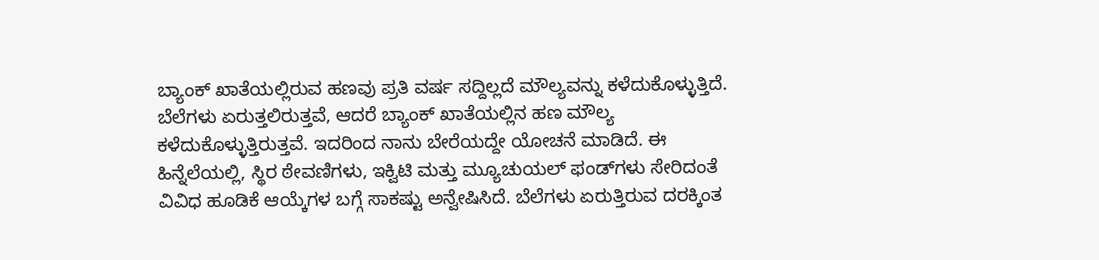ಬ್ಯಾಂಕ್ ಖಾತೆಯಲ್ಲಿರುವ ಹಣವು ಪ್ರತಿ ವರ್ಷ ಸದ್ದಿಲ್ಲದೆ ಮೌಲ್ಯವನ್ನು ಕಳೆದುಕೊಳ್ಳುತ್ತಿದೆ. ಬೆಲೆಗಳು ಏರುತ್ತಲಿರುತ್ತವೆ, ಆದರೆ ಬ್ಯಾಂಕ್ ಖಾತೆಯಲ್ಲಿನ ಹಣ ಮೌಲ್ಯ ಕಳೆದುಕೊಳ್ಳುತ್ತಿರುತ್ತವೆ. ಇದರಿಂದ ನಾನು ಬೇರೆಯದ್ದೇ ಯೋಚನೆ ಮಾಡಿದೆ. ಈ ಹಿನ್ನೆಲೆಯಲ್ಲಿ, ಸ್ಥಿರ ಠೇವಣಿಗಳು, ಇಕ್ವಿಟಿ ಮತ್ತು ಮ್ಯೂಚುಯಲ್ ಫಂಡ್‌ಗಳು ಸೇರಿದಂತೆ ವಿವಿಧ ಹೂಡಿಕೆ ಆಯ್ಕೆಗಳ ಬಗ್ಗೆ ಸಾಕಷ್ಟು ಅನ್ವೇಷಿಸಿದೆ. ಬೆಲೆಗಳು ಏರುತ್ತಿರುವ ದರಕ್ಕಿಂತ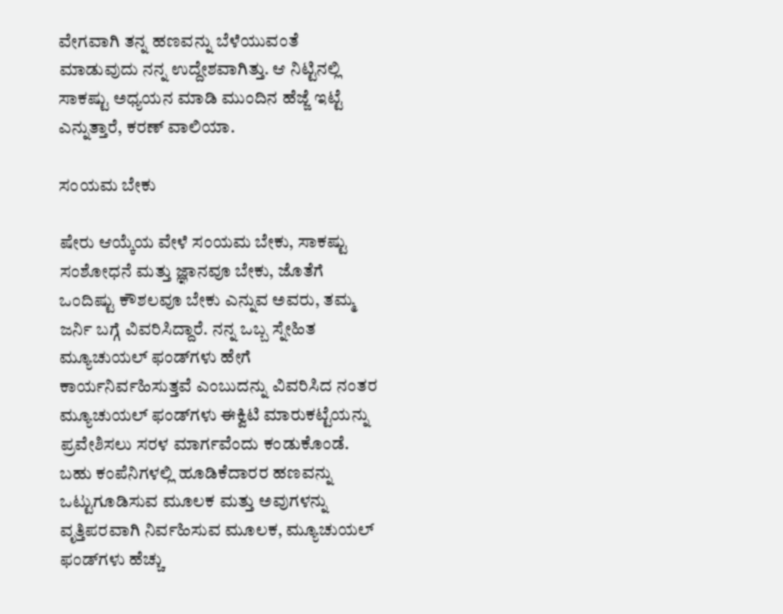ವೇಗವಾಗಿ ತನ್ನ ಹಣವನ್ನು ಬೆಳೆಯುವಂತೆ ಮಾಡುವುದು ನನ್ನ ಉದ್ದೇಶವಾಗಿತ್ತು. ಆ ನಿಟ್ಟಿನಲ್ಲಿ ಸಾಕಷ್ಟು ಅಧ್ಯಯನ ಮಾಡಿ ಮುಂದಿನ ಹೆಜ್ಜೆ ಇಟ್ಟೆ ಎನ್ನುತ್ತಾರೆ, ಕರಣ್ ವಾಲಿಯಾ.

ಸಂಯಮ ಬೇಕು

ಷೇರು ಆಯ್ಕೆಯ ವೇಳೆ ಸಂಯಮ ಬೇಕು, ಸಾಕಷ್ಟು ಸಂಶೋಧನೆ ಮತ್ತು ಜ್ಞಾನವೂ ಬೇಕು, ಜೊತೆಗೆ ಒಂದಿಷ್ಟು ಕೌಶಲವೂ ಬೇಕು ಎನ್ನುವ ಅವರು, ತಮ್ಮ ಜರ್ನಿ ಬಗ್ಗೆ ವಿವರಿಸಿದ್ದಾರೆ. ನನ್ನ ಒಬ್ಬ ಸ್ನೇಹಿತ ಮ್ಯೂಚುಯಲ್ ಫಂಡ್‌ಗಳು ಹೇಗೆ ಕಾರ್ಯನಿರ್ವಹಿಸುತ್ತವೆ ಎಂಬುದನ್ನು ವಿವರಿಸಿದ ನಂತರ ಮ್ಯೂಚುಯಲ್ ಫಂಡ್‌ಗಳು ಈಕ್ವಿಟಿ ಮಾರುಕಟ್ಟೆಯನ್ನು ಪ್ರವೇಶಿಸಲು ಸರಳ ಮಾರ್ಗವೆಂದು ಕಂಡುಕೊಂಡೆ. ಬಹು ಕಂಪೆನಿಗಳಲ್ಲಿ ಹೂಡಿಕೆದಾರರ ಹಣವನ್ನು ಒಟ್ಟುಗೂಡಿಸುವ ಮೂಲಕ ಮತ್ತು ಅವುಗಳನ್ನು ವೃತ್ತಿಪರವಾಗಿ ನಿರ್ವಹಿಸುವ ಮೂಲಕ, ಮ್ಯೂಚುಯಲ್ ಫಂಡ್‌ಗಳು ಹೆಚ್ಚು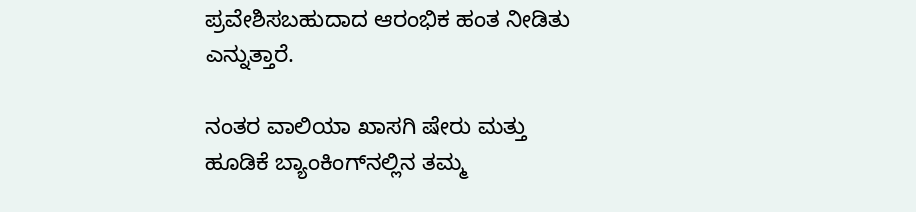ಪ್ರವೇಶಿಸಬಹುದಾದ ಆರಂಭಿಕ ಹಂತ ನೀಡಿತು ಎನ್ನುತ್ತಾರೆ.

ನಂತರ ವಾಲಿಯಾ ಖಾಸಗಿ ಷೇರು ಮತ್ತು ಹೂಡಿಕೆ ಬ್ಯಾಂಕಿಂಗ್‌ನಲ್ಲಿನ ತಮ್ಮ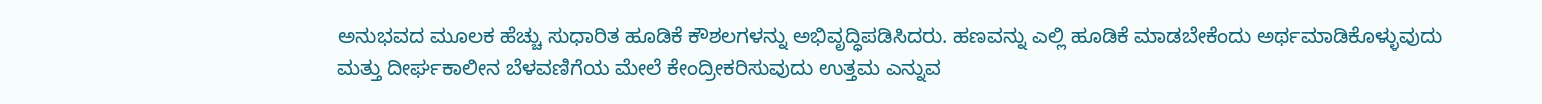ಅನುಭವದ ಮೂಲಕ ಹೆಚ್ಚು ಸುಧಾರಿತ ಹೂಡಿಕೆ ಕೌಶಲಗಳನ್ನು ಅಭಿವೃದ್ಧಿಪಡಿಸಿದರು. ಹಣವನ್ನು ಎಲ್ಲಿ ಹೂಡಿಕೆ ಮಾಡಬೇಕೆಂದು ಅರ್ಥಮಾಡಿಕೊಳ್ಳುವುದು ಮತ್ತು ದೀರ್ಘಕಾಲೀನ ಬೆಳವಣಿಗೆಯ ಮೇಲೆ ಕೇಂದ್ರೀಕರಿಸುವುದು ಉತ್ತಮ ಎನ್ನುವ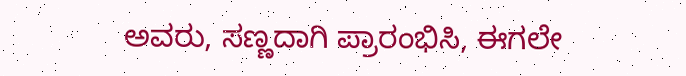ಅವರು, ಸಣ್ಣದಾಗಿ ಪ್ರಾರಂಭಿಸಿ, ಈಗಲೇ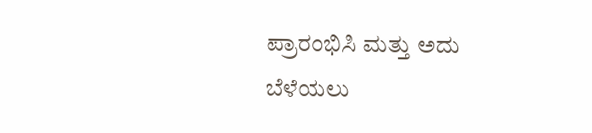ಪ್ರಾರಂಭಿಸಿ ಮತ್ತು ಅದು ಬೆಳೆಯಲು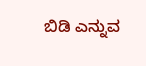ಬಿಡಿ ಎನ್ನುವ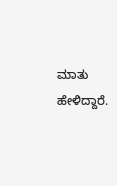ಮಾತು ಹೇಳಿದ್ದಾರೆ.